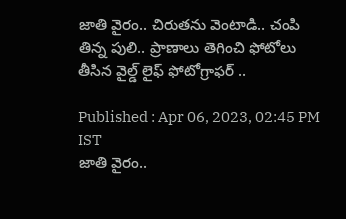జాతి వైరం.. చిరుతను వెంటాడి.. చంపి తిన్న పులి.. ప్రాణాలు తెగించి ఫోటోలు తీసిన వైల్డ్ లైఫ్ ఫోటోగ్రాఫర్ ..

Published : Apr 06, 2023, 02:45 PM IST
జాతి వైరం..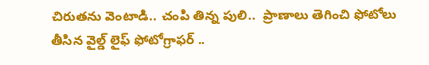చిరుతను వెంటాడి.. చంపి తిన్న పులి..  ప్రాణాలు తెగించి ఫోటోలు తీసిన వైల్డ్ లైఫ్ ఫోటోగ్రాఫర్ ..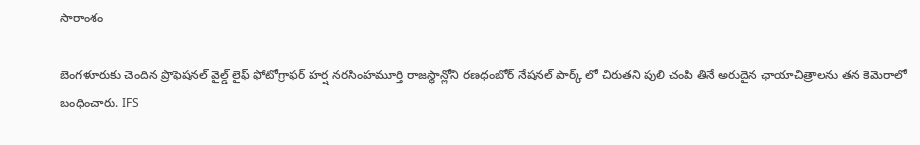సారాంశం

బెంగళూరుకు చెందిన ప్రొఫెషనల్ వైల్డ్ లైఫ్ ఫోటోగ్రాఫర్ హర్ష నరసింహమూర్తి రాజస్థాన్లోని రణధంబోర్ నేషనల్ పార్క్ లో చిరుతని పులి చంపి తినే అరుదైన ఛాయాచిత్రాలను తన కెమెరాలో బంధించారు. IFS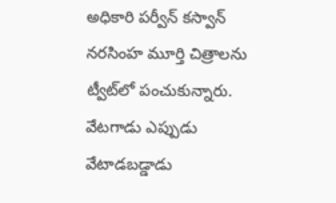అధికారి పర్వీన్ కస్వాన్ నరసింహ మూర్తి చిత్రాలను ట్వీట్‌లో పంచుకున్నారు. వేటగాడు ఎప్పుడు వేటాడబడ్డాడు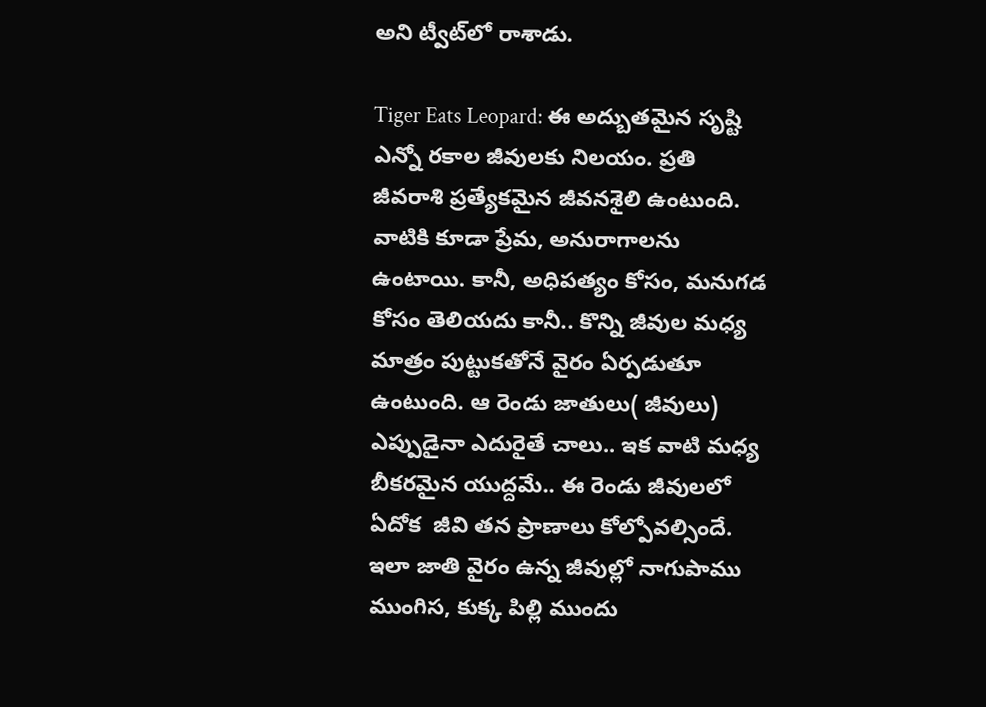అని ట్వీట్‌లో రాశాడు.

Tiger Eats Leopard: ఈ అద్బుతమైన సృష్టి ఎన్నో రకాల జీవులకు నిలయం. ప్రతి జీవరాశి ప్రత్యేకమైన జీవనశైలి ఉంటుంది. వాటికి కూడా ప్రేమ, అనురాగాలను ఉంటాయి. కానీ, అధిపత్యం కోసం, మనుగడ కోసం తెలియదు కానీ.. కొన్ని జీవుల మధ్య మాత్రం పుట్టుకతోనే వైరం ఏర్పడుతూ ఉంటుంది. ఆ రెండు జాతులు( జీవులు) ఎప్పుడైనా ఎదురైతే చాలు.. ఇక వాటి మధ్య బీకరమైన యుద్దమే.. ఈ రెండు జీవులలో ఏదోక  జీవి తన ప్రాణాలు కోల్పోవల్సిందే. ఇలా జాతి వైరం ఉన్న జీవుల్లో నాగుపాము ముంగిస, కుక్క పిల్లి ముందు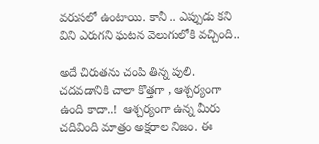వరుసలో ఉంటాయి. కానీ .. ఎప్పుడు కని విని ఎరుగని ఘటన వెలుగులోకి వచ్చింది..

అదే చిరుతను చంపి తిన్న పులి.  చదవడానికి చాలా కొత్తగా , ఆశ్చర్యంగా ఉంది కాదా..!  ఆశ్చర్యంగా ఉన్న మీరు చదివింది మాత్రం అక్షరాల నిజం. ఈ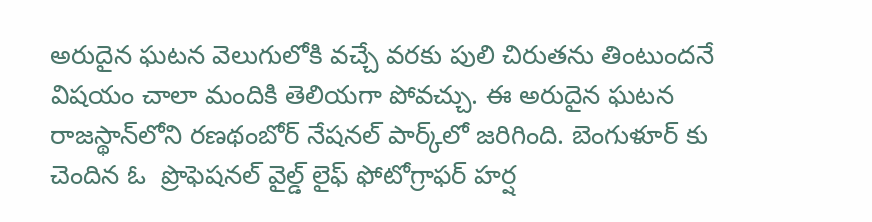అరుదైన ఘటన వెలుగులోకి వచ్చే వరకు పులి చిరుతను తింటుందనే విషయం చాలా మందికి తెలియగా పోవచ్చు. ఈ అరుదైన ఘటన రాజస్థాన్‌లోని రణథంబోర్ నేషనల్ పార్క్‌లో జరిగింది. బెంగుళూర్ కు చెందిన ఓ  ప్రొఫెషనల్ వైల్డ్ లైఫ్ ఫోటోగ్రాఫర్ హర్ష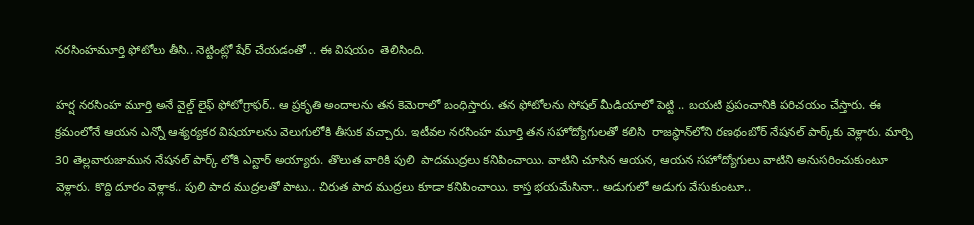నరసింహమూర్తి ఫోటోలు తీసి.. నెట్టింట్లో షేర్ చేయడంతో .. ఈ విషయం  తెలిసింది.

హర్ష నరసింహ మూర్తి అనే వైల్డ్ లైఫ్ ఫోటోగ్రాఫర్.. ఆ ప్రకృతి అందాలను తన కెమెరాలో బంధిస్తారు. తన ఫోటోలను సోషల్ మీడియాలో పెట్టి .. బయటి ప్రపంచానికి పరిచయం చేస్తారు. ఈ క్రమంలోనే ఆయన ఎన్నో ఆశ్యర్యకర విషయాలను వెలుగులోకి తీసుక వచ్చారు. ఇటీవల నరసింహ మూర్తి తన సహోద్యోగులతో కలిసి  రాజస్థాన్‌లోని రణథంబోర్ నేషనల్ పార్క్‌కు వెళ్లారు. మార్చి 30 తెల్లవారుజామున నేషనల్ పార్క్ లోకి ఎన్టార్ అయ్యారు. తొలుత వారికి పులి  పాదముద్రలు కనిపించాయి. వాటిని చూసిన ఆయన, ఆయన సహోద్యోగులు వాటిని అనుసరించుకుంటూ వెళ్లారు. కొద్ది దూరం వెళ్లాక.. పులి పాద ముద్రలతో పాటు.. చిరుత పాద ముద్రలు కూడా కనిపించాయి. కాస్త భయమేసినా.. అడుగులో అడుగు వేసుకుంటూ..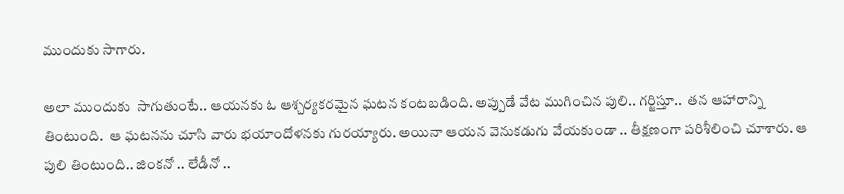ముందుకు సాగారు.

అలా ముందుకు  సాగుతుంటే.. ఆయనకు ఓ ఆశ్చర్యకరమైన ఘటన కంటబడింది. అప్పుడే వేట ముగించిన పులి.. గర్జిస్తూ..  తన ఆహారాన్ని తింటుంది.  ఆ ఘటనను చూసి వారు భయాందోళనకు గురయ్యారు. అయినా ఆయన వెనుకడుగు వేయకుండా .. తీక్షణంగా పరిశీలించి చూశారు. ఆ పులి తింటుంది.. జింకనో .. లేడీనో ..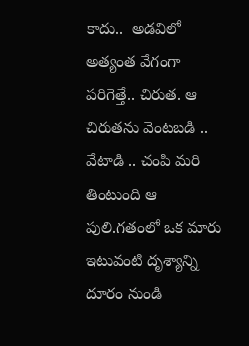కాదు..  అడవిలో అత్యంత వేగంగా పరిగెత్తే.. చిరుత. ఆ చిరుతను వెంటబడి .. వేటాడి .. చంపి మరి తింటుంది ఆ పులి.గతంలో ఒక మారు ఇటువంటి దృశ్యాన్ని దూరం నుండి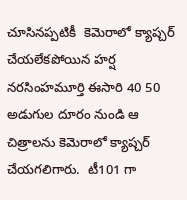చూసినప్పటికీ  కెమెరాలో క్యాప్చర్ చేయలేకపోయిన హర్ష నరసింహమూర్తి ఈసారి 40 50 అడుగుల దూరం నుండి ఆ చిత్రాలను కెమెరాలో క్యాప్చర్ చేయగలిగారు.  టీ101 గా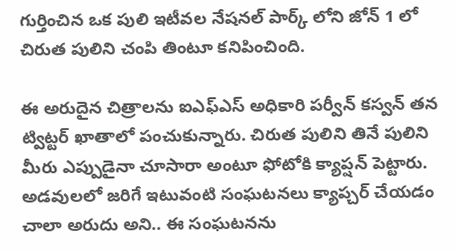గుర్తించిన ఒక పులి ఇటీవల నేషనల్ పార్క్ లోని జోన్ 1 లో చిరుత పులిని చంపి తింటూ కనిపించింది.

ఈ అరుదైన చిత్రాలను ఐఎఫ్ఎస్ అధికారి పర్వీన్ కస్వన్ తన ట్విట్టర్ ఖాతాలో పంచుకున్నారు. చిరుత పులిని తినే పులిని మీరు ఎప్పుడైనా చూసారా అంటూ ఫోటోకి క్యాప్షన్ పెట్టారు.
అడవులలో జరిగే ఇటువంటి సంఘటనలు క్యాప్చర్ చేయడం చాలా అరుదు అని.. ఈ సంఘటనను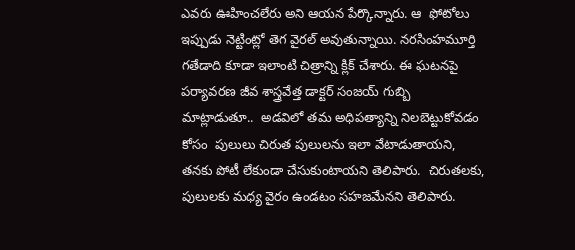ఎవరు ఊహించలేరు అని ఆయన పేర్కొన్నారు. ఆ  ఫోటోలు ఇప్పుడు నెట్టింట్లో తెగ వైరల్ అవుతున్నాయి. నరసింహమూర్తి గతేడాది కూడా ఇలాంటి చిత్రాన్ని క్లిక్‌ చేశారు. ఈ ఘటనపై పర్యావరణ జీవ శాస్త్రవేత్త డాక్టర్ సంజయ్ గుబ్బి మాట్లాడుతూ..  అడవిలో తమ అధిపత్యాన్ని నిలబెట్టుకోవడం కోసం  పులులు చిరుత పులులను ఇలా వేటాడుతాయని, తనకు పోటీ లేకుండా చేసుకుంటాయని తెలిపారు.  చిరుతలకు, పులులకు మధ్య వైరం ఉండటం సహజమేనని తెలిపారు.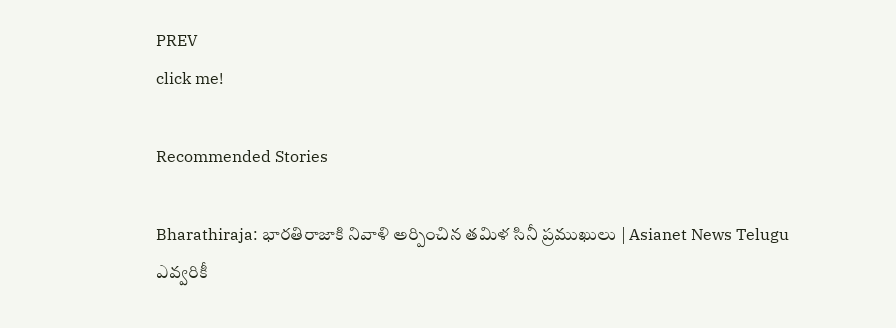PREV
click me!

Recommended Stories

Bharathiraja: భారతిరాజాకి నివాళి అర్పించిన తమిళ సినీ ప్రముఖులు | Asianet News Telugu
ఎవ్వరికీ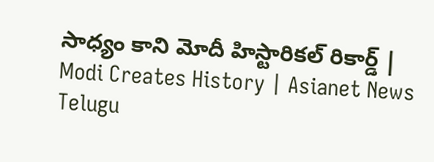సాధ్యం కాని మోదీ హిస్టారికల్ రికార్డ్ | Modi Creates History | Asianet News Telugu